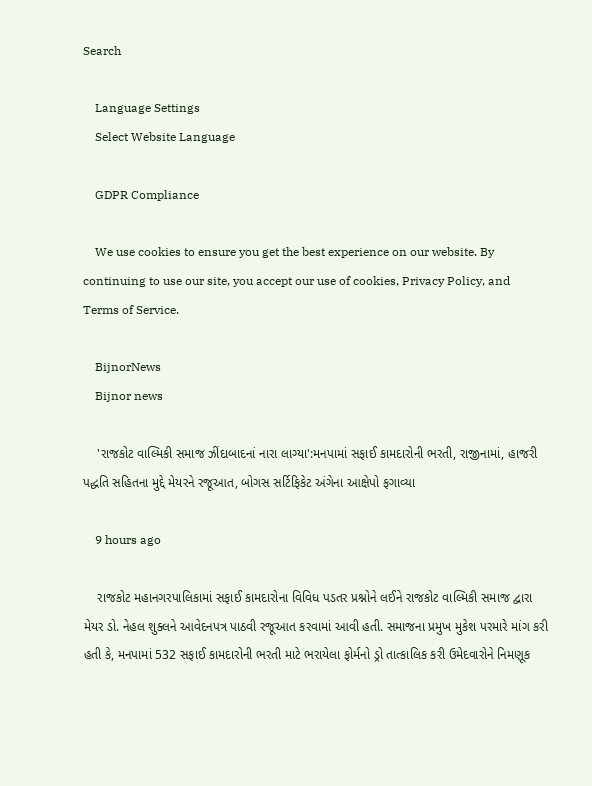Search

    Language Settings
    Select Website Language

    GDPR Compliance

    We use cookies to ensure you get the best experience on our website. By continuing to use our site, you accept our use of cookies, Privacy Policy, and Terms of Service.

    BijnorNews
    Bijnor news

    'રાજકોટ વાલ્મિકી સમાજ ઝીંદાબાદનાં નારા લાગ્યા':મનપામાં સફાઈ કામદારોની ભરતી, રાજીનામાં, હાજરી પદ્ધતિ સહિતના મુદ્દે મેયરને રજૂઆત, બોગસ સર્ટિફિકેટ અંગેના આક્ષેપો ફગાવ્યા

    9 hours ago

    રાજકોટ મહાનગરપાલિકામાં સફાઈ કામદારોના વિવિધ પડતર પ્રશ્નોને લઈને રાજકોટ વાલ્મિકી સમાજ દ્વારા મેયર ડો. નેહલ શુક્લને આવેદનપત્ર પાઠવી રજૂઆત કરવામાં આવી હતી. સમાજના પ્રમુખ મુકેશ પરમારે માંગ કરી હતી કે, મનપામાં 532 સફાઈ કામદારોની ભરતી માટે ભરાયેલા ફોર્મનો ડ્રો તાત્કાલિક કરી ઉમેદવારોને નિમણૂક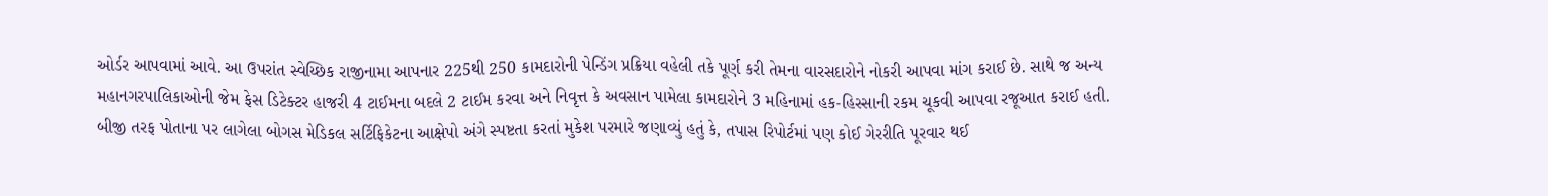ઓર્ડર આપવામાં આવે. આ ઉપરાંત સ્વેચ્છિક રાજીનામા આપનાર 225થી 250 કામદારોની પેન્ડિંગ પ્રક્રિયા વહેલી તકે પૂર્ણ કરી તેમના વારસદારોને નોકરી આપવા માંગ કરાઈ છે. સાથે જ અન્ય મહાનગરપાલિકાઓની જેમ ફેસ ડિટેક્ટર હાજરી 4 ટાઈમના બદલે 2 ટાઈમ કરવા અને નિવૃત્ત કે અવસાન પામેલા કામદારોને 3 મહિનામાં હક-હિસ્સાની રકમ ચૂકવી આપવા રજૂઆત કરાઈ હતી. બીજી તરફ પોતાના પર લાગેલા બોગસ મેડિકલ સર્ટિફિકેટના આક્ષેપો અંગે સ્પષ્ટતા કરતાં મુકેશ પરમારે જણાવ્યું હતું કે, તપાસ રિપોર્ટમાં પણ કોઈ ગેરરીતિ પૂરવાર થઈ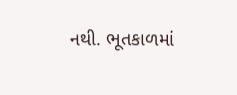નથી. ભૂતકાળમાં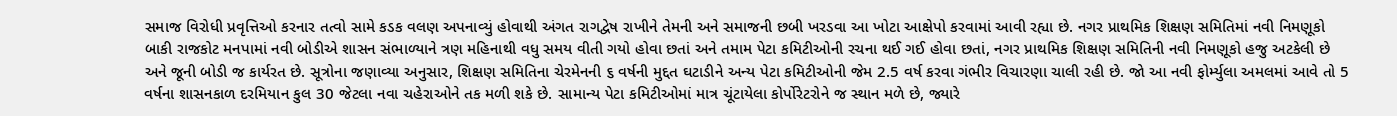સમાજ વિરોધી પ્રવૃત્તિઓ કરનાર તત્વો સામે કડક વલણ અપનાવ્યું હોવાથી અંગત રાગદ્વેષ રાખીને તેમની અને સમાજની છબી ખરડવા આ ખોટા આક્ષેપો કરવામાં આવી રહ્યા છે. નગર પ્રાથમિક શિક્ષણ સમિતિમાં નવી નિમણૂકો બાકી રાજકોટ મનપામાં નવી બોડીએ શાસન સંભાળ્યાને ત્રણ મહિનાથી વધુ સમય વીતી ગયો હોવા છતાં અને તમામ પેટા કમિટીઓની રચના થઈ ગઈ હોવા છતાં, નગર પ્રાથમિક શિક્ષણ સમિતિની નવી નિમણૂકો હજુ અટકેલી છે અને જૂની બોડી જ કાર્યરત છે. સૂત્રોના જણાવ્યા અનુસાર, શિક્ષણ સમિતિના ચેરમેનની ૬ વર્ષની મુદ્દત ઘટાડીને અન્ય પેટા કમિટીઓની જેમ 2.5 વર્ષ કરવા ગંભીર વિચારણા ચાલી રહી છે. જો આ નવી ફોર્મ્યુલા અમલમાં આવે તો 5 વર્ષના શાસનકાળ દરમિયાન કુલ 30 જેટલા નવા ચહેરાઓને તક મળી શકે છે. સામાન્ય પેટા કમિટીઓમાં માત્ર ચૂંટાયેલા કોર્પોરેટરોને જ સ્થાન મળે છે, જ્યારે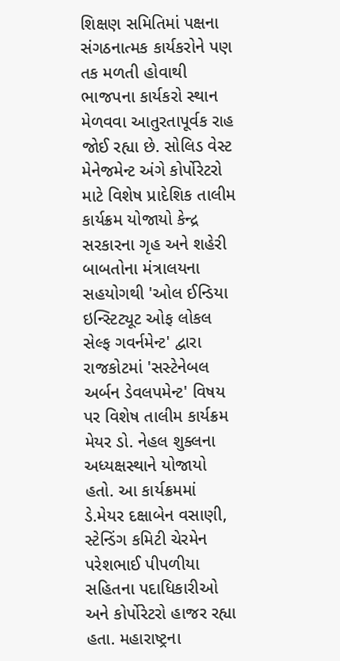શિક્ષણ સમિતિમાં પક્ષના સંગઠનાત્મક કાર્યકરોને પણ તક મળતી હોવાથી ભાજપના કાર્યકરો સ્થાન મેળવવા આતુરતાપૂર્વક રાહ જોઈ રહ્યા છે. સોલિડ વેસ્ટ મેનેજમેન્ટ અંગે કોર્પોરેટરો માટે વિશેષ પ્રાદેશિક તાલીમ કાર્યક્રમ યોજાયો કેન્દ્ર સરકારના ગૃહ અને શહેરી બાબતોના મંત્રાલયના સહયોગથી 'ઓલ ઈન્ડિયા ઇન્સ્ટિટ્યૂટ ઓફ લોકલ સેલ્ફ ગવર્નમેન્ટ' દ્વારા રાજકોટમાં 'સસ્ટેનેબલ અર્બન ડેવલપમેન્ટ' વિષય પર વિશેષ તાલીમ કાર્યક્રમ મેયર ડો. નેહલ શુક્લના અધ્યક્ષસ્થાને યોજાયો હતો. આ કાર્યક્રમમાં ડે.મેયર દક્ષાબેન વસાણી, સ્ટેન્ડિંગ કમિટી ચેરમેન પરેશભાઈ પીપળીયા સહિતના પદાધિકારીઓ અને કોર્પોરેટરો હાજર રહ્યા હતા. મહારાષ્ટ્રના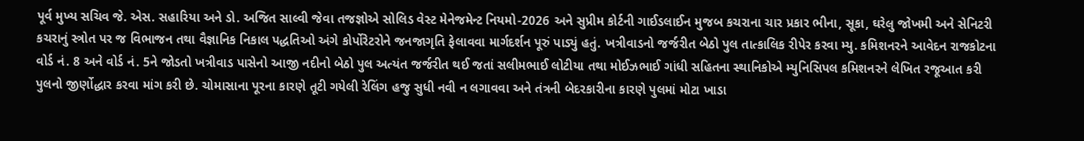પૂર્વ મુખ્ય સચિવ જે. એસ. સહારિયા અને ડો. અજિત સાલ્વી જેવા તજજ્ઞોએ સોલિડ વેસ્ટ મેનેજમેન્ટ નિયમો-2026 અને સુપ્રીમ કોર્ટની ગાઈડલાઈન મુજબ કચરાના ચાર પ્રકાર ભીના, સૂકા, ઘરેલુ જોખમી અને સેનિટરી કચરાનું સ્ત્રોત પર જ વિભાજન તથા વૈજ્ઞાનિક નિકાલ પદ્ધતિઓ અંગે કોર્પોરેટરોને જનજાગૃતિ ફેલાવવા માર્ગદર્શન પૂરું પાડ્યું હતું. ખત્રીવાડનો જર્જરીત બેઠો પુલ તાત્કાલિક રીપેર કરવા મ્યુ. કમિશનરને આવેદન રાજકોટના વોર્ડ નં. 8 અને વોર્ડ નં. 5ને જોડતો ખત્રીવાડ પાસેનો આજી નદીનો બેઠો પુલ અત્યંત જર્જરીત થઈ જતાં સલીમભાઈ લોટીયા તથા મોઈઝભાઈ ગાંધી સહિતના સ્થાનિકોએ મ્યુનિસિપલ કમિશનરને લેખિત રજૂઆત કરી પુલનો જીર્ણોદ્ધાર કરવા માંગ કરી છે. ચોમાસાના પૂરના કારણે તૂટી ગયેલી રેલિંગ હજુ સુધી નવી ન લગાવવા અને તંત્રની બેદરકારીના કારણે પુલમાં મોટા ખાડા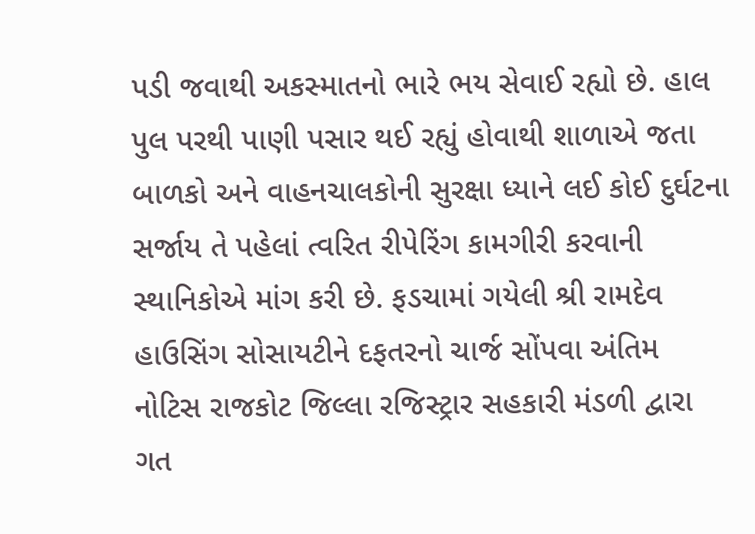પડી જવાથી અકસ્માતનો ભારે ભય સેવાઈ રહ્યો છે. હાલ પુલ પરથી પાણી પસાર થઈ રહ્યું હોવાથી શાળાએ જતા બાળકો અને વાહનચાલકોની સુરક્ષા ધ્યાને લઈ કોઈ દુર્ઘટના સર્જાય તે પહેલાં ત્વરિત રીપેરિંગ કામગીરી કરવાની સ્થાનિકોએ માંગ કરી છે. ફડચામાં ગયેલી શ્રી રામદેવ હાઉસિંગ સોસાયટીને દફતરનો ચાર્જ સોંપવા અંતિમ નોટિસ રાજકોટ જિલ્લા રજિસ્ટ્રાર સહકારી મંડળી દ્વારા ગત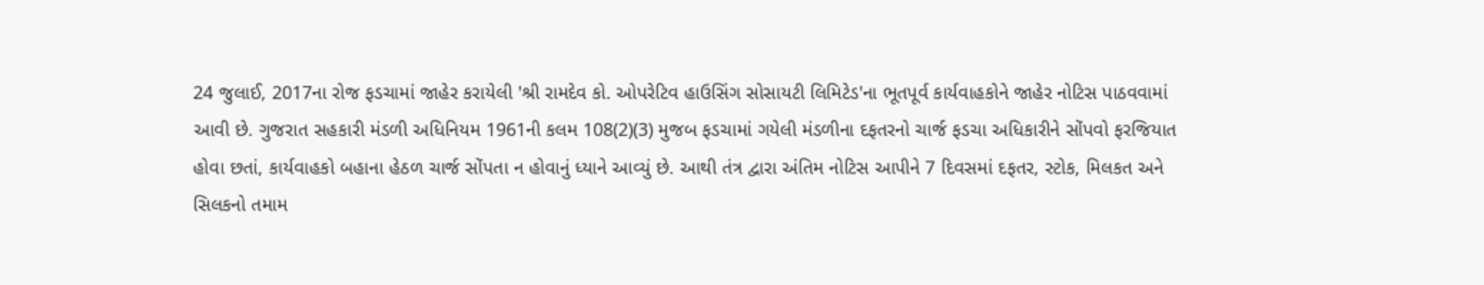24 જુલાઈ, 2017ના રોજ ફડચામાં જાહેર કરાયેલી 'શ્રી રામદેવ કો. ઓપરેટિવ હાઉસિંગ સોસાયટી લિમિટેડ'ના ભૂતપૂર્વ કાર્યવાહકોને જાહેર નોટિસ પાઠવવામાં આવી છે. ગુજરાત સહકારી મંડળી અધિનિયમ 1961ની કલમ 108(2)(3) મુજબ ફડચામાં ગયેલી મંડળીના દફતરનો ચાર્જ ફડચા અધિકારીને સોંપવો ફરજિયાત હોવા છતાં, કાર્યવાહકો બહાના હેઠળ ચાર્જ સોંપતા ન હોવાનું ધ્યાને આવ્યું છે. આથી તંત્ર દ્વારા અંતિમ નોટિસ આપીને 7 દિવસમાં દફતર, સ્ટોક, મિલકત અને સિલકનો તમામ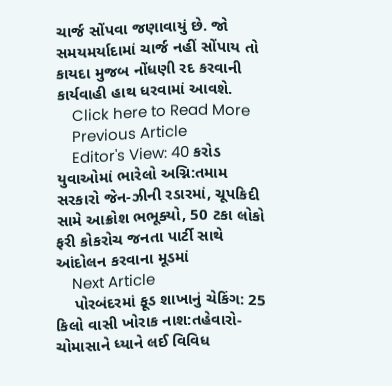ચાર્જ સોંપવા જણાવાયું છે. જો સમયમર્યાદામાં ચાર્જ નહીં સોંપાય તો કાયદા મુજબ નોંધણી રદ કરવાની કાર્યવાહી હાથ ધરવામાં આવશે.
    Click here to Read More
    Previous Article
    Editor's View: 40 કરોડ યુવાઓમાં ભારેલો અગ્નિ:તમામ સરકારો જેન-ઝીની રડારમાં, ચૂપકિદી સામે આક્રોશ ભભૂક્યો, 50 ટકા લોકો ફરી કોકરોચ જનતા પાર્ટી સાથે આંદોલન કરવાના મૂડમાં
    Next Article
    પોરબંદરમાં ફૂડ શાખાનું ચેકિંગ: 25 કિલો વાસી ખોરાક નાશ:તહેવારો-ચોમાસાને ધ્યાને લઈ વિવિધ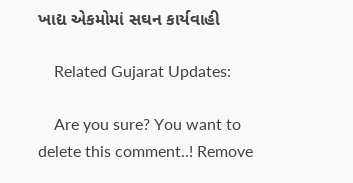ખાદ્ય એકમોમાં સઘન કાર્યવાહી

    Related Gujarat Updates:

    Are you sure? You want to delete this comment..! Remove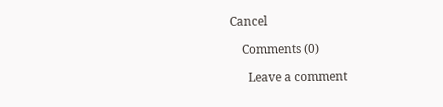Cancel

    Comments (0)

      Leave a comment